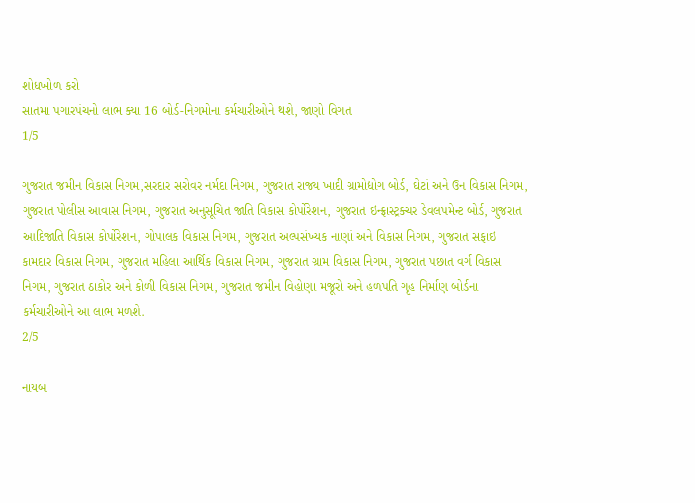શોધખોળ કરો
સાતમા પગારપંચનો લાભ ક્યા 16 બોર્ડ-નિગમોના કર્મચારીઓને થશે, જાણો વિગત
1/5

ગુજરાત જમીન વિકાસ નિગમ,સરદાર સરોવર નર્મદા નિગમ, ગુજરાત રાજ્ય ખાદી ગ્રામોદ્યોગ બોર્ડ, ઘેટાં અને ઉન વિકાસ નિગમ, ગુજરાત પોલીસ આવાસ નિગમ, ગુજરાત અનુસૂચિત જાતિ વિકાસ કોર્પોરેશન, ગુજરાત ઇન્ફ્રાસ્ટ્રક્ચર ડેવલપમેન્ટ બોર્ડ, ગુજરાત આદિજાતિ વિકાસ કોર્પોરેશન, ગોપાલક વિકાસ નિગમ, ગુજરાત અલ્પસંખ્યક નાણાં અને વિકાસ નિગમ, ગુજરાત સફાઇ કામદાર વિકાસ નિગમ, ગુજરાત મહિલા આર્થિક વિકાસ નિગમ, ગુજરાત ગ્રામ વિકાસ નિગમ, ગુજરાત પછાત વર્ગ વિકાસ નિગમ, ગુજરાત ઠાકોર અને કોળી વિકાસ નિગમ, ગુજરાત જમીન વિહોણા મજૂરો અને હળપતિ ગૃહ નિર્માણ બોર્ડના કર્મચારીઓને આ લાભ મળશે.
2/5

નાયબ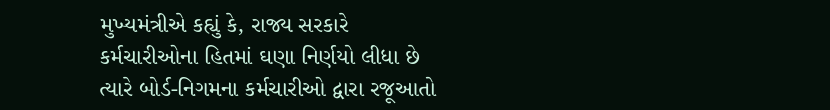મુખ્યમંત્રીએ કહ્યું કે, રાજ્ય સરકારે કર્મચારીઓના હિતમાં ઘણા નિર્ણયો લીધા છે ત્યારે બોર્ડ-નિગમના કર્મચારીઓ દ્વારા રજૂઆતો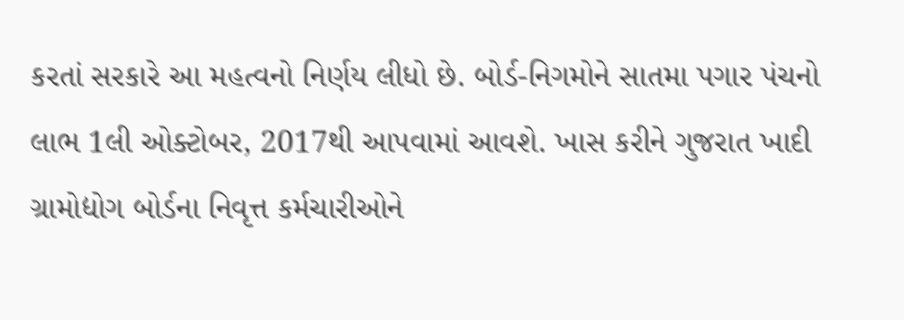કરતાં સરકારે આ મહત્વનો નિર્ણય લીધો છે. બોર્ડ-નિગમોને સાતમા પગાર પંચનો લાભ 1લી ઓક્ટોબર, 2017થી આપવામાં આવશે. ખાસ કરીને ગુજરાત ખાદી ગ્રામોદ્યોગ બોર્ડના નિવૃત્ત કર્મચારીઓને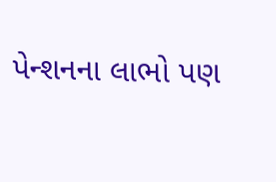પેન્શનના લાભો પણ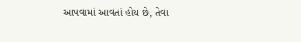આપવામાં આવતાં હોય છે, તેવા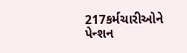217કર્મચારીઓને પેન્શન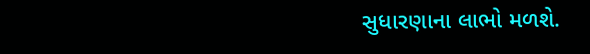સુધારણાના લાભો મળશે.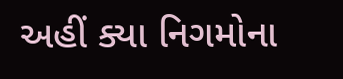અહીં ક્યા નિગમોના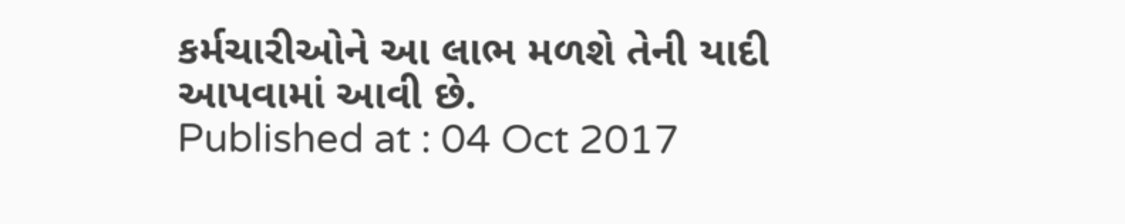કર્મચારીઓને આ લાભ મળશે તેની યાદી આપવામાં આવી છે.
Published at : 04 Oct 2017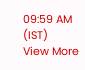09:59 AM (IST)
View More